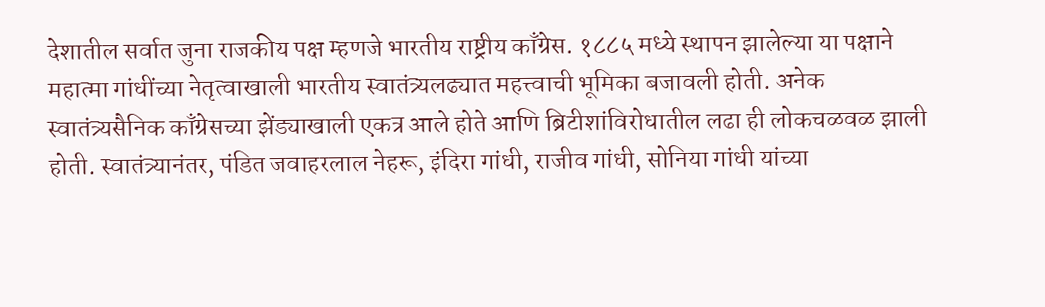देशातील सर्वात जुना राजकीय पक्ष म्हणजे भारतीय राष्ट्रीय काँग्रेस. १८८५ मध्ये स्थापन झालेल्या या पक्षाने महात्मा गांधींच्या नेतृत्वाखाली भारतीय स्वातंत्र्यलढ्यात महत्त्वाची भूमिका बजावली होती. अनेक स्वातंत्र्यसैनिक काँग्रेसच्या झेंड्याखाली एकत्र आले होते आणि ब्रिटीशांविरोधातील लढा ही लोकचळवळ झाली होती. स्वातंत्र्यानंतर, पंडित जवाहरलाल नेहरू, इंदिरा गांधी, राजीव गांधी, सोनिया गांधी यांच्या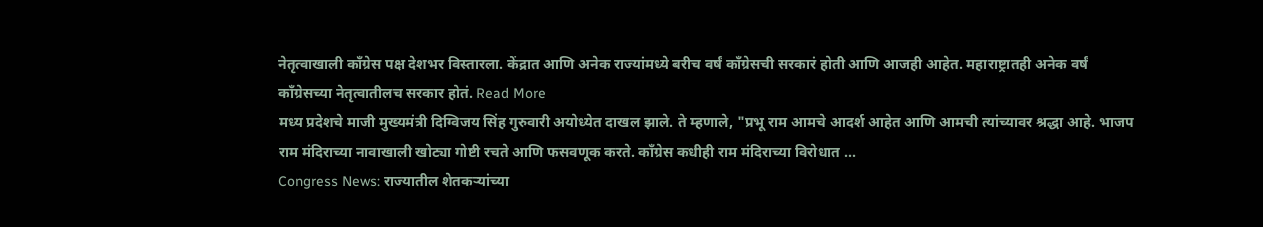नेतृत्वाखाली काँग्रेस पक्ष देशभर विस्तारला. केंद्रात आणि अनेक राज्यांमध्ये बरीच वर्षं काँग्रेसची सरकारं होती आणि आजही आहेत. महाराष्ट्रातही अनेक वर्षं काँग्रेसच्या नेतृत्वातीलच सरकार होतं. Read More
मध्य प्रदेशचे माजी मुख्यमंत्री दिग्विजय सिंह गुरुवारी अयोध्येत दाखल झाले. ते म्हणाले, "प्रभू राम आमचे आदर्श आहेत आणि आमची त्यांच्यावर श्रद्धा आहे. भाजप राम मंदिराच्या नावाखाली खोट्या गोष्टी रचते आणि फसवणूक करते. काँग्रेस कधीही राम मंदिराच्या विरोधात ...
Congress News: राज्यातील शेतकऱ्यांच्या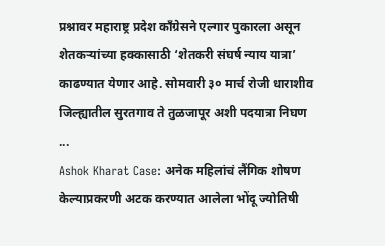प्रश्नावर महाराष्ट्र प्रदेश काँग्रेसने एल्गार पुकारला असून शेतकऱ्यांच्या हक्कासाठी ‘शेतकरी संघर्ष न्याय यात्रा’ काढण्यात येणार आहे. सोमवारी ३० मार्च रोजी धाराशीव जिल्ह्यातील सुरतगाव ते तुळजापूर अशी पदयात्रा निघण ...
Ashok Kharat Case: अनेक महिलांचं लैंगिक शोषण केल्याप्रकरणी अटक करण्यात आलेला भोंदू ज्योतिषी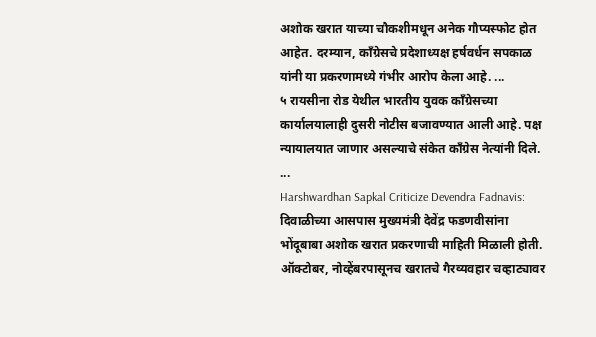अशोक खरात याच्या चौकशीमधून अनेक गौप्यस्फोट होत आहेत. दरम्यान, काँग्रेसचे प्रदेशाध्यक्ष हर्षवर्धन सपकाळ यांनी या प्रकरणामध्ये गंभीर आरोप केला आहे. ...
५ रायसीना रोड येथील भारतीय युवक काँग्रेसच्या कार्यालयालाही दुसरी नोटीस बजावण्यात आली आहे. पक्ष न्यायालयात जाणार असल्याचे संकेत काँग्रेस नेत्यांनी दिले. ...
Harshwardhan Sapkal Criticize Devendra Fadnavis: दिवाळीच्या आसपास मुख्यमंत्री देवेंद्र फडणवीसांना भोंदूबाबा अशोक खरात प्रकरणाची माहिती मिळाली होती. ऑक्टोबर, नोव्हेंबरपासूनच खरातचे गैरव्यवहार चव्हाट्यावर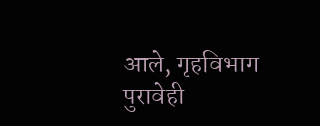आले, गृहविभाग पुरावेही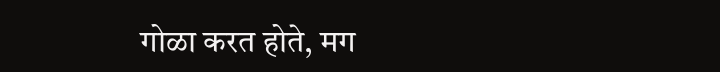गोळा करत होते, मग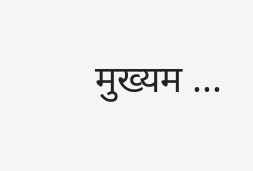मुख्यम ...